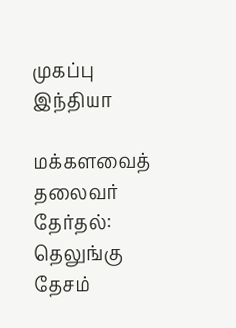முகப்பு
இந்தியா

மக்களவைத் தலைவர் தேர்தல்: தெலுங்கு தேசம்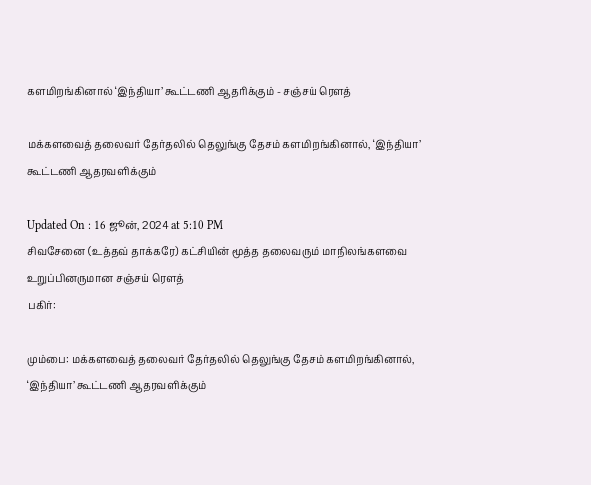களமிறங்கினால் ‘இந்தியா’ கூட்டணி ஆதரிக்கும் - சஞ்சய் ரெளத்

மக்களவைத் தலைவர் தேர்தலில் தெலுங்கு தேசம் களமிறங்கினால், ‘இந்தியா’ கூட்டணி ஆதரவளிக்கும்

Updated On : 16 ஜூன், 2024 at 5:10 PM
சிவசேனை (உத்தவ் தாக்கரே) கட்சியின் மூத்த தலைவரும் மாநிலங்களவை உறுப்பினருமான சஞ்சய் ரெளத்
பகிர்:

மும்பை: மக்களவைத் தலைவர் தேர்தலில் தெலுங்கு தேசம் களமிறங்கினால், ‘இந்தியா’ கூட்டணி ஆதரவளிக்கும்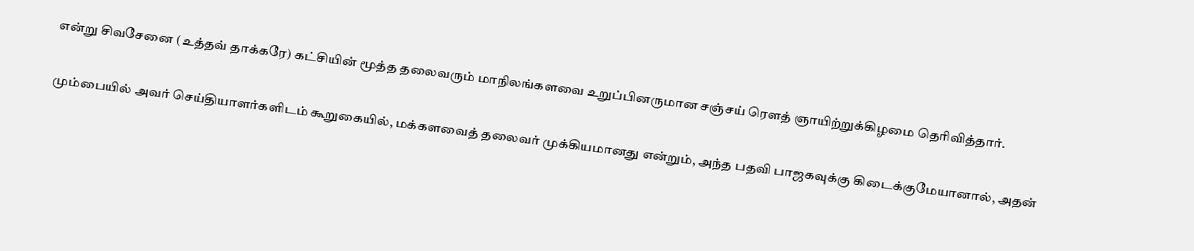என்று சிவசேனை (உத்தவ் தாக்கரே) கட்சியின் மூத்த தலைவரும் மாநிலங்களவை உறுப்பினருமான சஞ்சய் ரெளத் ஞாயிற்றுக்கிழமை தெரிவித்தார்.

மும்பையில் அவர் செய்தியாளர்களிடம் கூறுகையில், மக்களவைத் தலைவர் முக்கியமானது என்றும், அந்த பதவி பாஜகவுக்கு கிடைக்குமேயானால், அதன்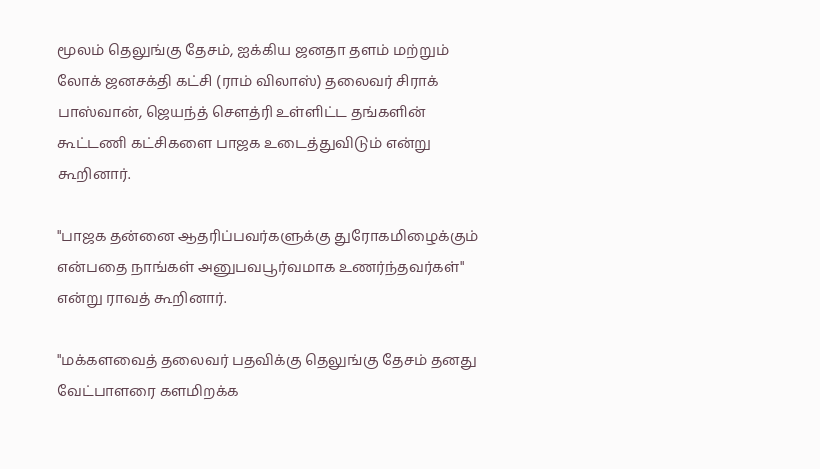மூலம் தெலுங்கு தேசம், ஐக்கிய ஜனதா தளம் மற்றும் லோக் ஜனசக்தி கட்சி (ராம் விலாஸ்) தலைவர் சிராக் பாஸ்வான், ஜெயந்த் சௌத்ரி உள்ளிட்ட தங்களின் கூட்டணி கட்சிகளை பாஜக உடைத்துவிடும் என்று கூறினார்.

"பாஜக தன்னை ஆதரிப்பவர்களுக்கு துரோகமிழைக்கும் என்பதை நாங்கள் அனுபவபூர்வமாக உணர்ந்தவர்கள்" என்று ராவத் கூறினார்.

"மக்களவைத் தலைவர் பதவிக்கு தெலுங்கு தேசம் தனது வேட்பாளரை களமிறக்க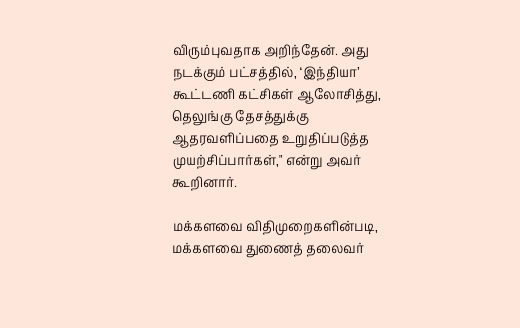விரும்புவதாக அறிந்தேன். அது நடக்கும் பட்சத்தில், ‘இந்தியா’ கூட்டணி கட்சிகள் ஆலோசித்து, தெலுங்கு தேசத்துக்கு ஆதரவளிப்பதை உறுதிப்படுத்த முயற்சிப்பார்கள்," என்று அவர் கூறினார்.

மக்களவை விதிமுறைகளின்படி, மக்களவை துணைத் தலைவர்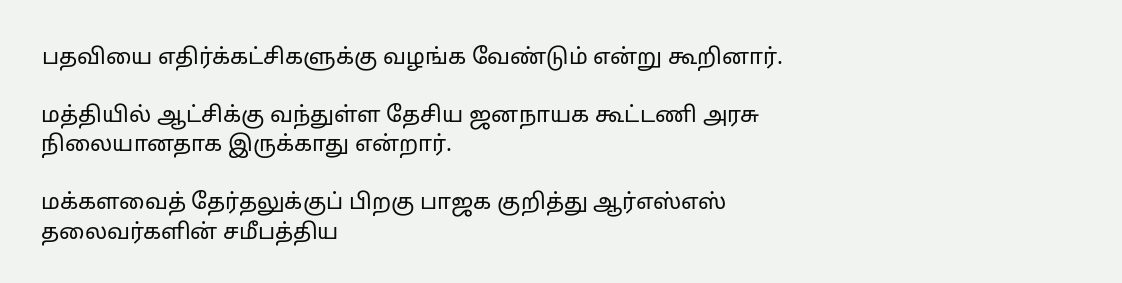பதவியை எதிர்க்கட்சிகளுக்கு வழங்க வேண்டும் என்று கூறினார்.

மத்தியில் ஆட்சிக்கு வந்துள்ள தேசிய ஜனநாயக கூட்டணி அரசு நிலையானதாக இருக்காது என்றார்.

மக்களவைத் தேர்தலுக்குப் பிறகு பாஜக குறித்து ஆர்எஸ்எஸ் தலைவர்களின் சமீபத்திய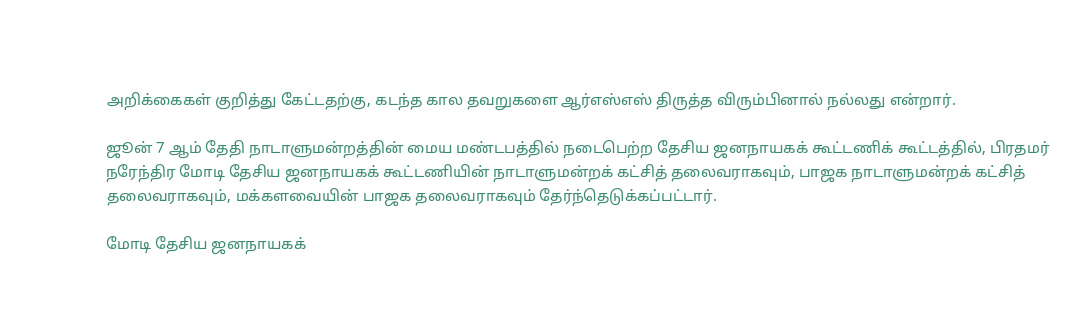அறிக்கைகள் குறித்து கேட்டதற்கு, கடந்த கால தவறுகளை ஆர்எஸ்எஸ் திருத்த விரும்பினால் நல்லது என்றார்.

ஜூன் 7 ஆம் தேதி நாடாளுமன்றத்தின் மைய மண்டபத்தில் நடைபெற்ற தேசிய ஜனநாயகக் கூட்டணிக் கூட்டத்தில், பிரதமர் நரேந்திர மோடி தேசிய ஜனநாயகக் கூட்டணியின் நாடாளுமன்றக் கட்சித் தலைவராகவும், பாஜக நாடாளுமன்றக் கட்சித் தலைவராகவும், மக்களவையின் பாஜக தலைவராகவும் தேர்ந்தெடுக்கப்பட்டார்.

மோடி தேசிய ஜனநாயகக்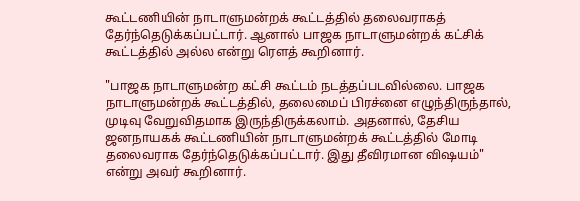கூட்டணியின் நாடாளுமன்றக் கூட்டத்தில் தலைவராகத் தேர்ந்தெடுக்கப்பட்டார். ஆனால் பாஜக நாடாளுமன்றக் கட்சிக் கூட்டத்தில் அல்ல என்று ரெளத் கூறினார்.

"பாஜக நாடாளுமன்ற கட்சி கூட்டம் நடத்தப்படவில்லை. பாஜக நாடாளுமன்றக் கூட்டத்தில், தலைமைப் பிரச்னை எழுந்திருந்தால், முடிவு வேறுவிதமாக இருந்திருக்கலாம். அதனால், தேசிய ஜனநாயகக் கூட்டணியின் நாடாளுமன்றக் கூட்டத்தில் மோடி தலைவராக தேர்ந்தெடுக்கப்பட்டார். இது தீவிரமான விஷயம்" என்று அவர் கூறினார்.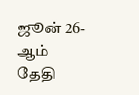ஜூன் 26-ஆம் தேதி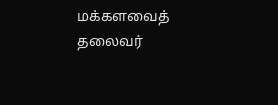மக்களவைத் தலைவர்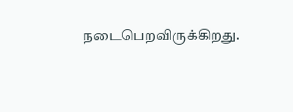நடைபெறவிருக்கிறது.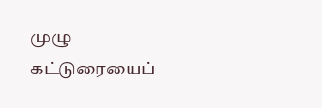முழு கட்டுரையைப்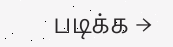படிக்க →